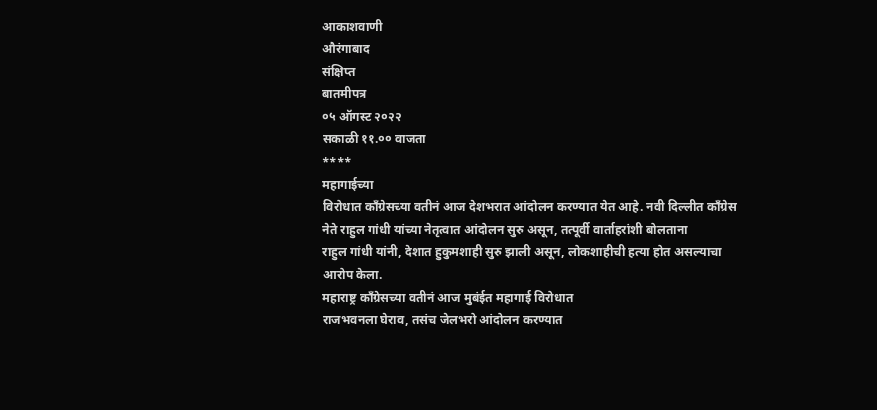आकाशवाणी
औरंगाबाद
संक्षिप्त
बातमीपत्र
०५ ऑगस्ट २०२२
सकाळी ११.०० वाजता
****
महागाईच्या
विरोधात काँग्रेसच्या वतीनं आज देशभरात आंदोलन करण्यात येत आहे. नवी दिल्लीत काँग्रेस
नेते राहुल गांधी यांच्या नेतृत्वात आंदोलन सुरु असून, तत्पूर्वी वार्ताहरांशी बोलताना
राहुल गांधी यांनी, देशात हुकुमशाही सुरु झाली असून, लोकशाहीची हत्या होत असल्याचा
आरोप केला.
महाराष्ट्र काँग्रेसच्या वतीनं आज मुबंईत महागाई विरोधात
राजभवनला घेराव, तसंच जेलभरो आंदोलन करण्यात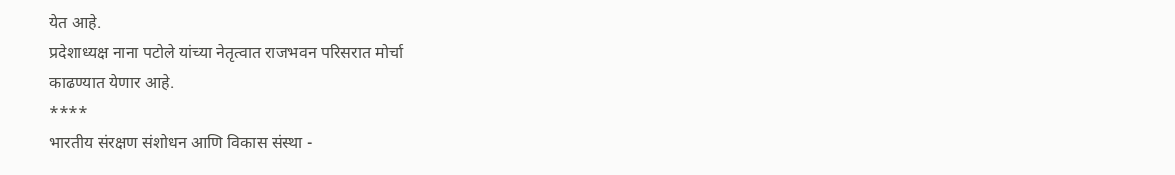येत आहे.
प्रदेशाध्यक्ष नाना पटोले यांच्या नेतृत्वात राजभवन परिसरात मोर्चा
काढण्यात येणार आहे.
****
भारतीय संरक्षण संशोधन आणि विकास संस्था -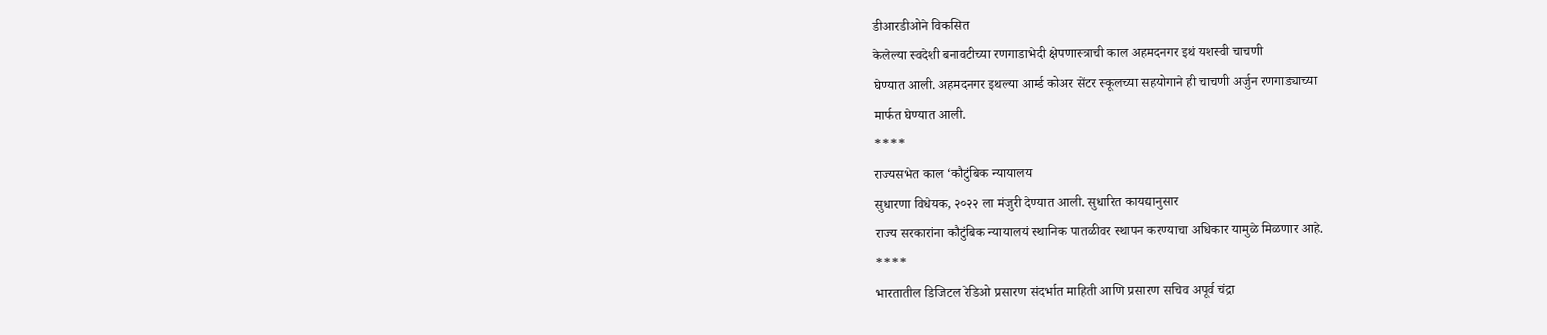डीआरडीओने विकसित
केलेल्या स्वदेशी बनावटीच्या रणगाडाभेदी क्षेपणास्त्राची काल अहमदनगर इथं यशस्वी चाचणी
घेण्यात आली. अहमदनगर इथल्या आर्म्ड कोअर सेंटर स्कूलच्या सहयोगाने ही चाचणी अर्जुन रणगाड्याच्या
मार्फत घेण्यात आली.
****
राज्यसभेत काल ‘कौटुंबिक न्यायालय
सुधारणा विधेयक, २०२२ ला मंजुरी देण्यात आली. सुधारित कायद्यानुसार
राज्य सरकारांना कौटुंबिक न्यायालयं स्थानिक पातळीवर स्थापन करण्याचा अधिकार यामुळे मिळणार आहे.
****
भारतातील डिजिटल रेडिओ प्रसारण संदर्भात माहिती आणि प्रसारण सचिव अपूर्व चंद्रा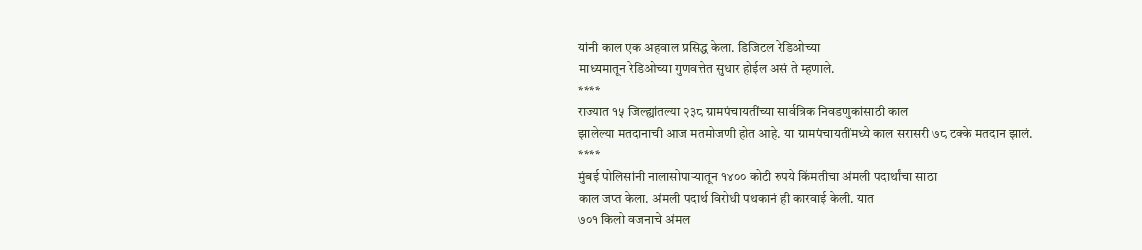यांनी काल एक अहवाल प्रसिद्ध केला. डिजिटल रेडिओच्या
माध्यमातून रेडिओच्या गुणवत्तेत सुधार होईल असं ते म्हणाले.
****
राज्यात १५ जिल्ह्यांतल्या २३८ ग्रामपंचायतींच्या सार्वत्रिक निवडणुकांसाठी काल
झालेल्या मतदानाची आज मतमोजणी होत आहे. या ग्रामपंचायतींमध्ये काल सरासरी ७८ टक्के मतदान झालं.
****
मुंबई पोलिसांनी नालासोपाऱ्यातून १४०० कोटी रुपये किंमतीचा अंमली पदार्थांचा साठा
काल जप्त केला. अंमली पदार्थ विरोधी पथकानं ही कारवाई केली. यात
७०१ किलो वजनाचे अंमल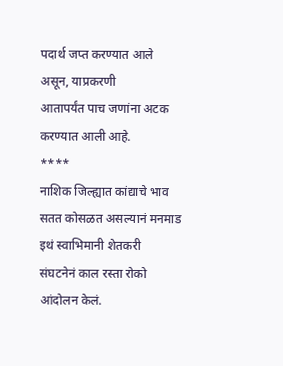पदार्थ जप्त करण्यात आले असून, याप्रकरणी
आतापर्यंत पाच जणांना अटक करण्यात आली आहे.
****
नाशिक जिल्ह्यात कांद्याचे भाव सतत कोसळत असल्यानं मनमाड इथं स्वाभिमानी शेतकरी
संघटनेनं काल रस्ता रोको आंदोलन केलं.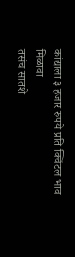कांद्याला ३ हजार रुपये प्रति क्विंटल भाव मिळावा
तसंच सातशे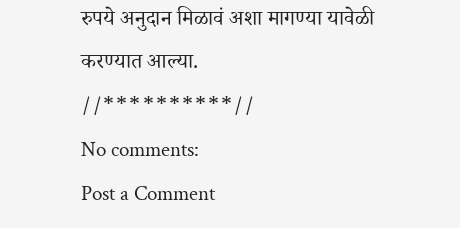रुपये अनुदान मिळावं अशा मागण्या यावेळी करण्यात आल्या.
//**********//
No comments:
Post a Comment